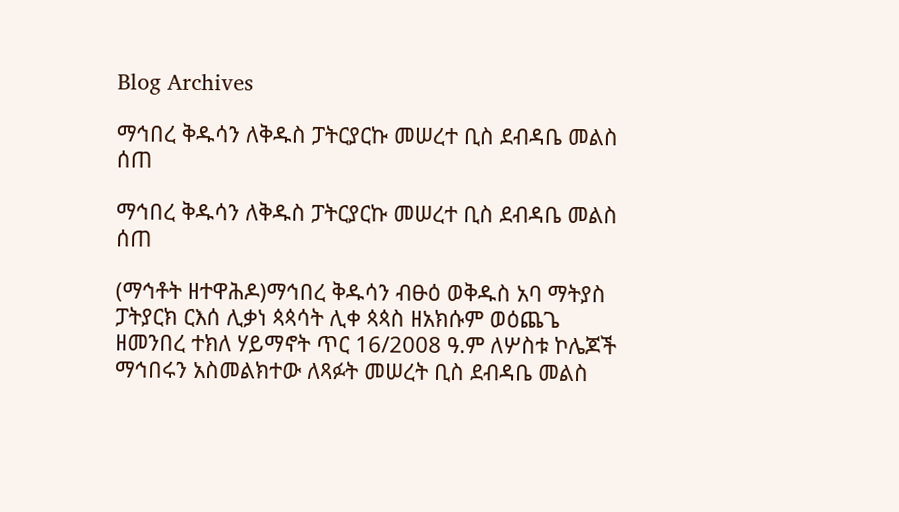Blog Archives

ማኅበረ ቅዱሳን ለቅዱስ ፓትርያርኩ መሠረተ ቢስ ደብዳቤ መልስ ሰጠ

ማኅበረ ቅዱሳን ለቅዱስ ፓትርያርኩ መሠረተ ቢስ ደብዳቤ መልስ ሰጠ

(ማኅቶት ዘተዋሕዶ)ማኅበረ ቅዱሳን ብፁዕ ወቅዱስ አባ ማትያስ ፓትያርክ ርእሰ ሊቃነ ጳጳሳት ሊቀ ጳጳስ ዘአክሱም ወዕጨጌ ዘመንበረ ተክለ ሃይማኖት ጥር 16/2008 ዓ.ም ለሦስቱ ኮሌጆች ማኅበሩን አስመልክተው ለጻፉት መሠረት ቢስ ደብዳቤ መልስ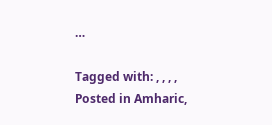…

Tagged with: , , , ,
Posted in Amharic,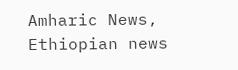Amharic News, Ethiopian news